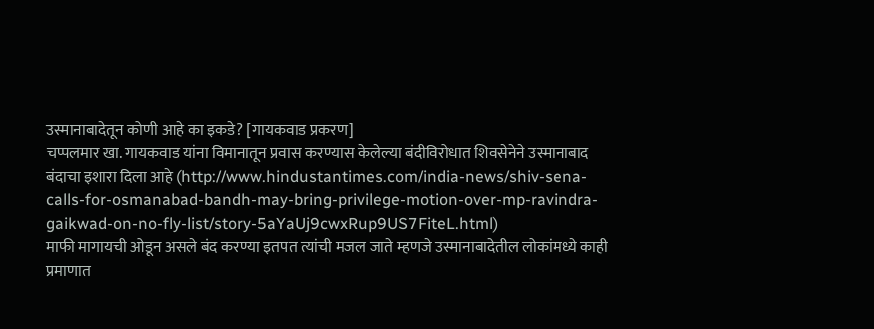उस्मानाबादेतून कोणी आहे का इकडे? [गायकवाड प्रकरण]
चप्पलमार खा. गायकवाड यांना विमानातून प्रवास करण्यास केलेल्या बंदीविरोधात शिवसेनेने उस्मानाबाद बंदाचा इशारा दिला आहे (http://www.hindustantimes.com/india-news/shiv-sena-calls-for-osmanabad-bandh-may-bring-privilege-motion-over-mp-ravindra-gaikwad-on-no-fly-list/story-5aYaUj9cwxRup9US7FiteL.html)
माफी मागायची ओडून असले बंद करण्या इतपत त्यांची मजल जाते म्हणजे उस्मानाबादेतील लोकांमध्ये काही प्रमाणात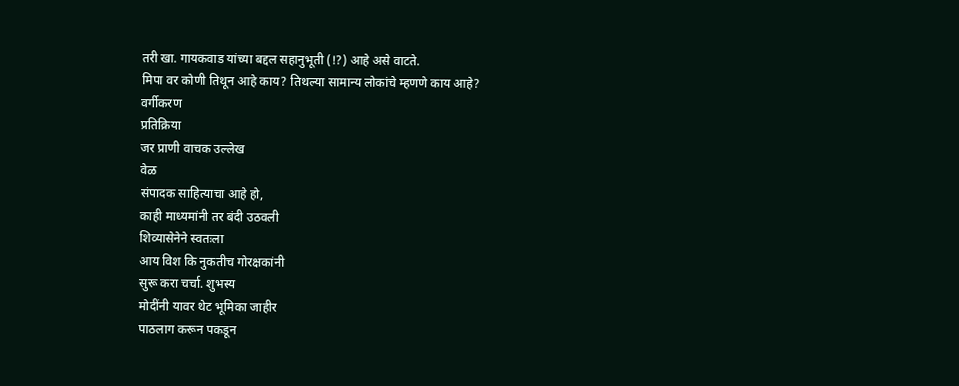तरी खा. गायकवाड यांच्या बद्दल सहानुभूती (!?) आहे असे वाटते.
मिपा वर कोणी तिथून आहे काय? तिथल्या सामान्य लोकांचे म्हणणे काय आहे?
वर्गीकरण
प्रतिक्रिया
जर प्राणी वाचक उल्लेख
वेळ
संपादक साहित्याचा आहे हो,
काही माध्यमांनी तर बंदी उठवली
शिव्यासेनेने स्वतःला
आय विश कि नुकतीच गोरक्षकांनी
सुरू करा चर्चा. शुभस्य
मोदींनी यावर थेट भूमिका जाहीर
पाठलाग करून पकडून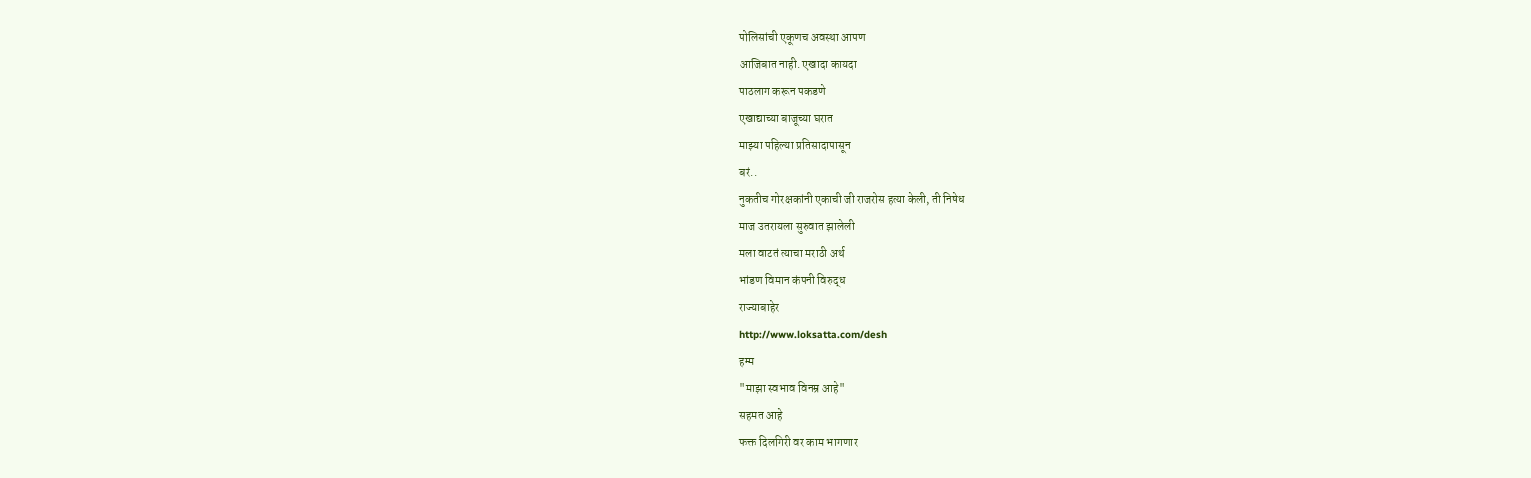पोलिसांची एकूणच अवस्था आपण
आजिबात नाही. एखादा कायदा
पाठलाग करून पकडणे
एखाद्याच्या बाजूच्या घरात
माझ्या पहिल्या प्रतिसादापासून
बरं..
नुकतीच गोरक्षकांनी एकाची जी राजरोस हत्या केली, ती निषेध
माज उतरायला सुरुवात झालेली
मला वाटतं त्याचा मराठी अर्थ
भांडण विमान कंपनी विरुद्ध
राज्याबाहेर
http://www.loksatta.com/desh
हम्म
"माझा स्वभाव विनम्र आहे"
सहमत आहे
फक्त दिलगिरी वर काम भागणार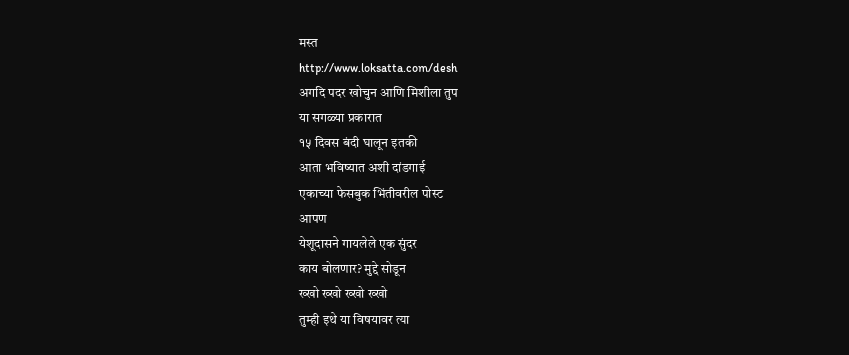मस्त
http://www.loksatta.com/desh
अगदि पदर खोचुन आणि मिशीला तुप
या सगळ्या प्रकारात
१५ दिवस बंदी घालून इतकी
आता भविष्यात अशी दांडगाई
एकाच्या फेसबुक भिंतीवरील पोस्ट
आपण
येशूदासने गायलेले एक सुंदर
काय बोलणार? मुद्दे सोडून
ख्खो ख्खो ख्खो ख्खो
तुम्ही इथे या विषयावर त्या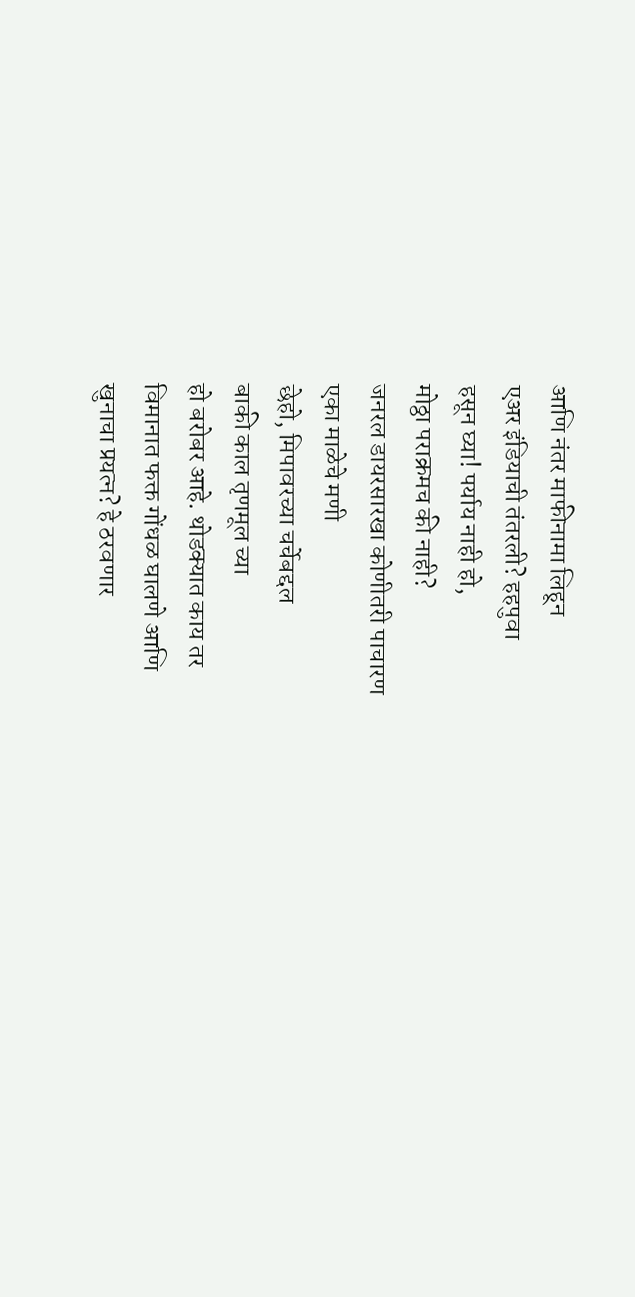आणि नंतर माफीनामा लिहून
एअर इंडियाची तंतरली? हहपुवा
हसून घ्या! पर्याय नाही हो,
मोठ्ठा पराक्रमच की नाही?
जनरल डायरसारखा कोणीतरी पाचारण
एका माळेचे मणी
छेहो, मिपावरच्या चर्चेबद्दल
बाकी काल तृणमूल च्या
हो बरोबर आहे. थोडक्यात काय तर
विमानात फक्त गोंधळ घालणे आणि
खुनाचा प्रयत्न? हे ठरवणार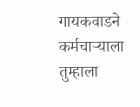गायकवाडने कर्मचाऱ्याला
तुम्हाला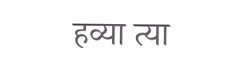हव्या त्या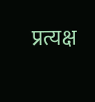प्रत्यक्ष